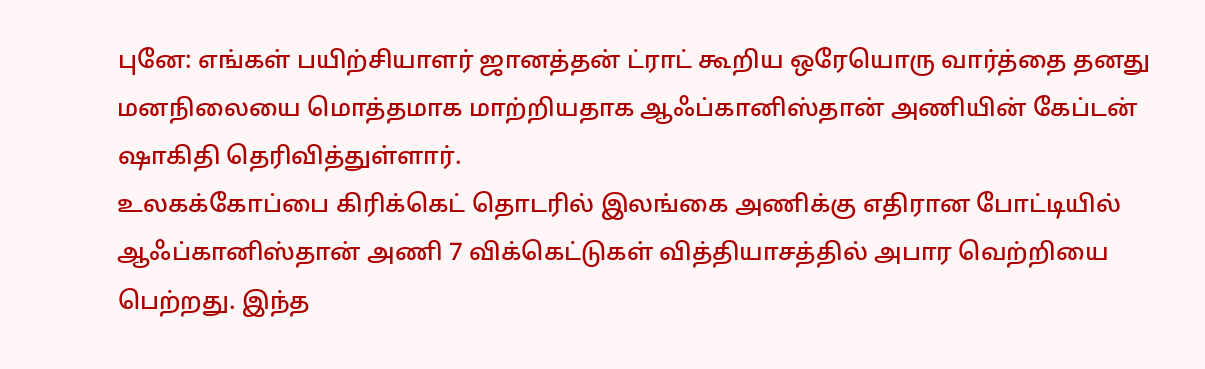புனே: எங்கள் பயிற்சியாளர் ஜானத்தன் ட்ராட் கூறிய ஒரேயொரு வார்த்தை தனது மனநிலையை மொத்தமாக மாற்றியதாக ஆஃப்கானிஸ்தான் அணியின் கேப்டன் ஷாகிதி தெரிவித்துள்ளார்.
உலகக்கோப்பை கிரிக்கெட் தொடரில் இலங்கை அணிக்கு எதிரான போட்டியில் ஆஃப்கானிஸ்தான் அணி 7 விக்கெட்டுகள் வித்தியாசத்தில் அபார வெற்றியை பெற்றது. இந்த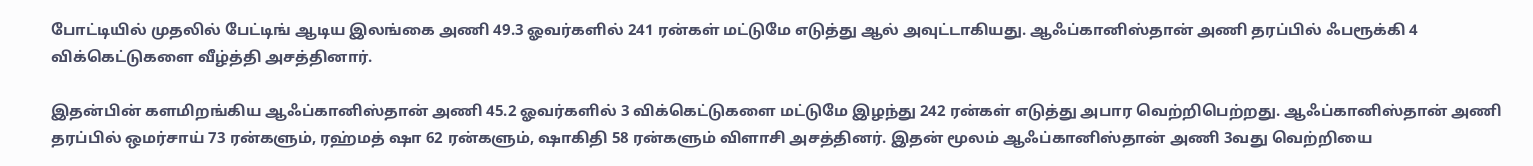போட்டியில் முதலில் பேட்டிங் ஆடிய இலங்கை அணி 49.3 ஓவர்களில் 241 ரன்கள் மட்டுமே எடுத்து ஆல் அவுட்டாகியது. ஆஃப்கானிஸ்தான் அணி தரப்பில் ஃபரூக்கி 4 விக்கெட்டுகளை வீழ்த்தி அசத்தினார்.

இதன்பின் களமிறங்கிய ஆஃப்கானிஸ்தான் அணி 45.2 ஓவர்களில் 3 விக்கெட்டுகளை மட்டுமே இழந்து 242 ரன்கள் எடுத்து அபார வெற்றிபெற்றது. ஆஃப்கானிஸ்தான் அணி தரப்பில் ஒமர்சாய் 73 ரன்களும், ரஹ்மத் ஷா 62 ரன்களும், ஷாகிதி 58 ரன்களும் விளாசி அசத்தினர். இதன் மூலம் ஆஃப்கானிஸ்தான் அணி 3வது வெற்றியை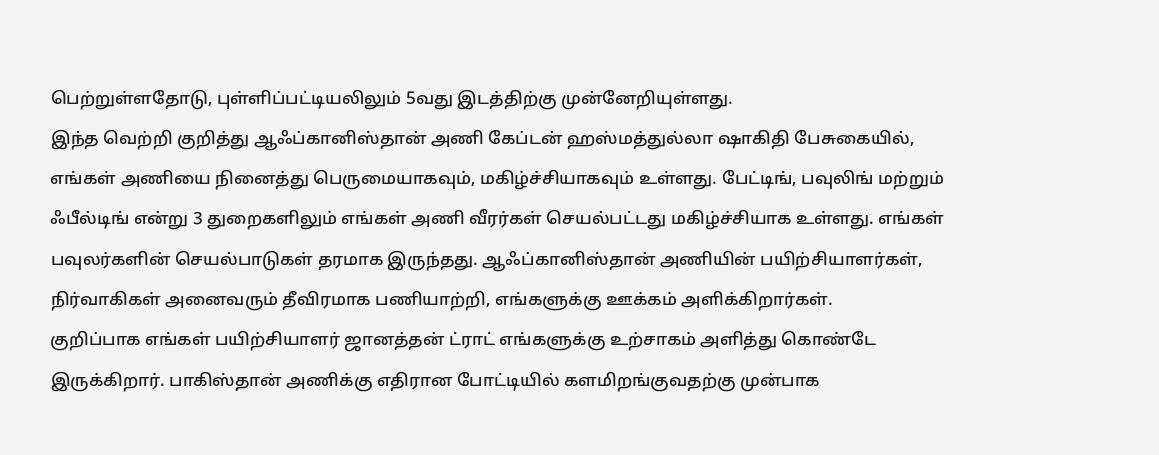பெற்றுள்ளதோடு, புள்ளிப்பட்டியலிலும் 5வது இடத்திற்கு முன்னேறியுள்ளது.
இந்த வெற்றி குறித்து ஆஃப்கானிஸ்தான் அணி கேப்டன் ஹஸ்மத்துல்லா ஷாகிதி பேசுகையில், எங்கள் அணியை நினைத்து பெருமையாகவும், மகிழ்ச்சியாகவும் உள்ளது. பேட்டிங், பவுலிங் மற்றும் ஃபீல்டிங் என்று 3 துறைகளிலும் எங்கள் அணி வீரர்கள் செயல்பட்டது மகிழ்ச்சியாக உள்ளது. எங்கள் பவுலர்களின் செயல்பாடுகள் தரமாக இருந்தது. ஆஃப்கானிஸ்தான் அணியின் பயிற்சியாளர்கள், நிர்வாகிகள் அனைவரும் தீவிரமாக பணியாற்றி, எங்களுக்கு ஊக்கம் அளிக்கிறார்கள்.
குறிப்பாக எங்கள் பயிற்சியாளர் ஜானத்தன் ட்ராட் எங்களுக்கு உற்சாகம் அளித்து கொண்டே இருக்கிறார். பாகிஸ்தான் அணிக்கு எதிரான போட்டியில் களமிறங்குவதற்கு முன்பாக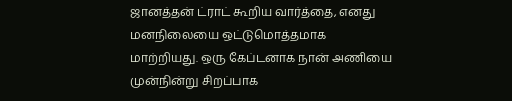ஜானத்தன் ட்ராட் கூறிய வார்த்தை, எனது மனநிலையை ஒட்டுமொத்தமாக மாற்றியது. ஒரு கேப்டனாக நான் அணியை முன்நின்று சிறப்பாக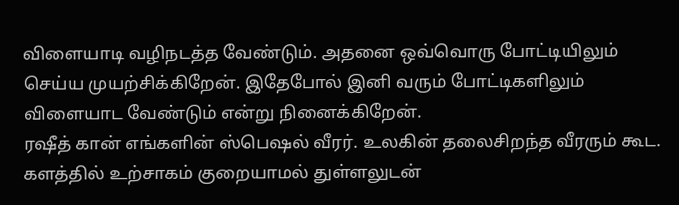விளையாடி வழிநடத்த வேண்டும். அதனை ஒவ்வொரு போட்டியிலும் செய்ய முயற்சிக்கிறேன். இதேபோல் இனி வரும் போட்டிகளிலும் விளையாட வேண்டும் என்று நினைக்கிறேன்.
ரஷீத் கான் எங்களின் ஸ்பெஷல் வீரர். உலகின் தலைசிறந்த வீரரும் கூட. களத்தில் உற்சாகம் குறையாமல் துள்ளலுடன்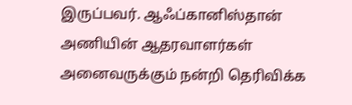இருப்பவர். ஆஃப்கானிஸ்தான் அணியின் ஆதரவாளர்கள் அனைவருக்கும் நன்றி தெரிவிக்க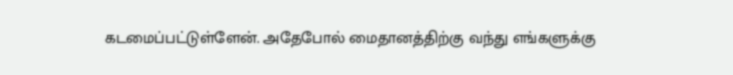கடமைப்பட்டுள்ளேன். அதேபோல் மைதானத்திற்கு வந்து எங்களுக்கு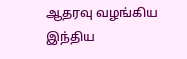ஆதரவு வழங்கிய இந்திய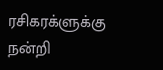ரசிகரக்ளுக்கு நன்றி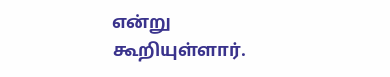என்று கூறியுள்ளார்.